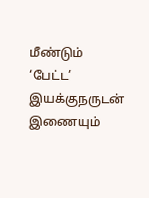மீண்டும் ‘பேட்ட’ இயக்குநருடன் இணையும்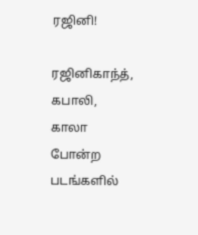ரஜினி!

ரஜினிகாந்த், கபாலி, காலா போன்ற படங்களில்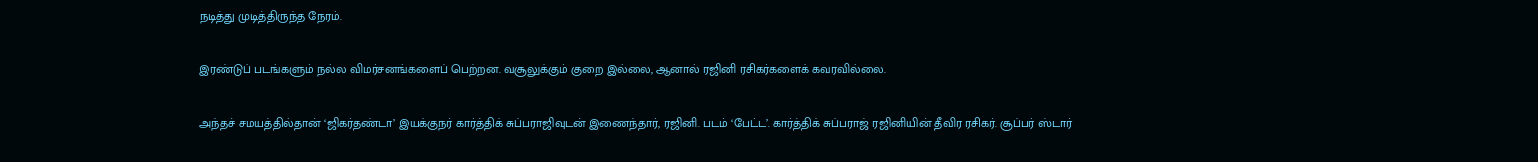நடித்து முடித்திருந்த நேரம்.

இரண்டுப் படங்களும் நல்ல விமர்சனங்களைப் பெற்றன. வசூலுக்கும் குறை இல்லை, ஆனால் ரஜினி ரசிகர்களைக் கவரவில்லை.

அந்தச் சமயத்தில்தான் ‘ஜிகர்தண்டா’ இயக்குநர் கார்த்திக் சுப்பராஜிவுடன் இணைந்தார், ரஜினி. படம் ‘பேட்ட’. கார்த்திக் சுப்பராஜ் ரஜினியின் தீவிர ரசிகர். சூப்பர் ஸ்டார்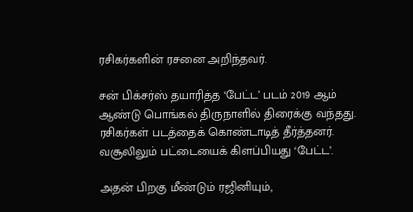ரசிகர்களின் ரசனை அறிந்தவர்.

சன் பிக்சர்ஸ் தயாரித்த ‘பேட்ட’ படம் 2019 ஆம் ஆண்டு பொங்கல் திருநாளில் திரைக்கு வந்தது. ரசிகர்கள் படத்தைக் கொண்டாடித் தீர்த்தனர். வசூலிலும் பட்டையைக் கிளப்பியது ‘பேட்ட’.

அதன் பிறகு மீண்டும் ரஜினியும்,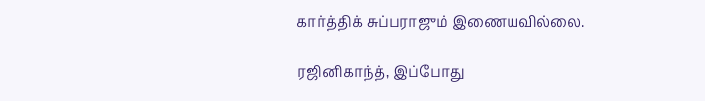கார்த்திக் சுப்பராஜும் இணையவில்லை.

ரஜினிகாந்த், இப்போது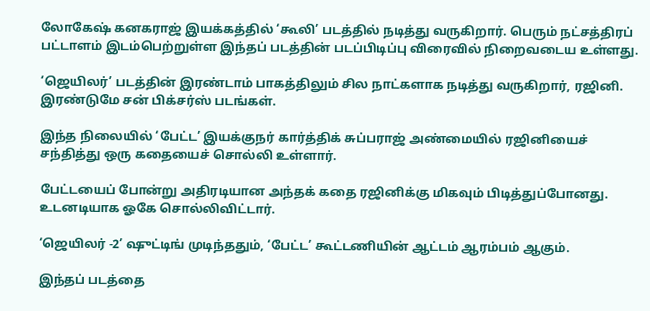லோகேஷ் கனகராஜ் இயக்கத்தில் ‘கூலி’ படத்தில் நடித்து வருகிறார். பெரும் நட்சத்திரப் பட்டாளம் இடம்பெற்றுள்ள இந்தப் படத்தின் படப்பிடிப்பு விரைவில் நிறைவடைய உள்ளது.

‘ஜெயிலர்’ படத்தின் இரண்டாம் பாகத்திலும் சில நாட்களாக நடித்து வருகிறார், ரஜினி. இரண்டுமே சன் பிக்சர்ஸ் படங்கள்.

இந்த நிலையில் ‘பேட்ட’ இயக்குநர் கார்த்திக் சுப்பராஜ் அண்மையில் ரஜினியைச் சந்தித்து ஒரு கதையைச் சொல்லி உள்ளார்.

பேட்டயைப் போன்று அதிரடியான அந்தக் கதை ரஜினிக்கு மிகவும் பிடித்துப்போனது. உடனடியாக ஓகே சொல்லிவிட்டார்.

‘ஜெயிலர் -2’ ஷுட்டிங் முடிந்ததும், ‘பேட்ட’ கூட்டணியின் ஆட்டம் ஆரம்பம் ஆகும்.

இந்தப் படத்தை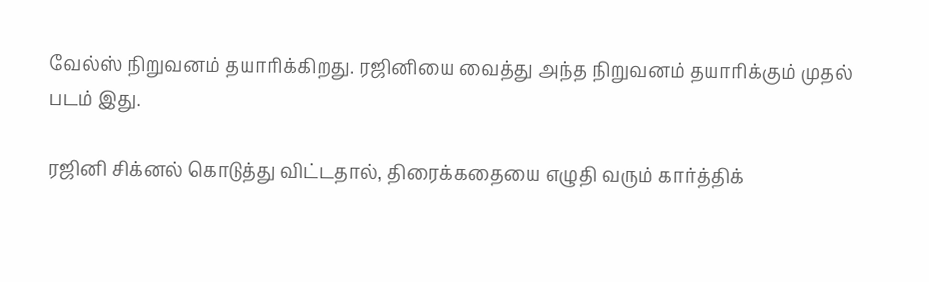வேல்ஸ் நிறுவனம் தயாரிக்கிறது. ரஜினியை வைத்து அந்த நிறுவனம் தயாரிக்கும் முதல் படம் இது.

ரஜினி சிக்னல் கொடுத்து விட்டதால், திரைக்கதையை எழுதி வரும் கார்த்திக்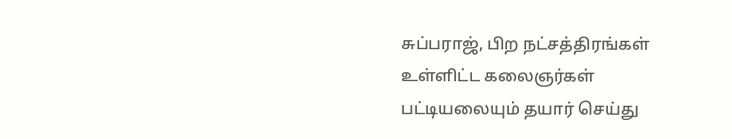சுப்பராஜ், பிற நட்சத்திரங்கள் உள்ளிட்ட கலைஞர்கள் பட்டியலையும் தயார் செய்து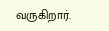வருகிறார்.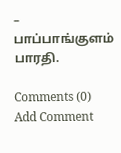– பாப்பாங்குளம் பாரதி.

Comments (0)
Add Comment